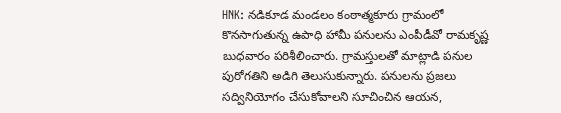HNK: నడికూడ మండలం కంఠాత్మకూరు గ్రామంలో కొనసాగుతున్న ఉపాధి హామీ పనులను ఎంపీడీవో రామకృష్ణ బుధవారం పరిశీలించారు. గ్రామస్తులతో మాట్లాడి పనుల పురోగతిని అడిగి తెలుసుకున్నారు. పనులను ప్రజలు సద్వినియోగం చేసుకోవాలని సూచించిన ఆయన,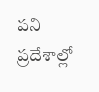పని ప్రదేశాల్లో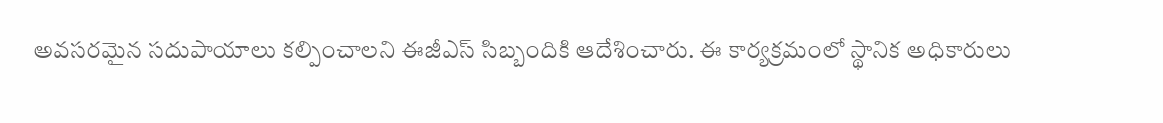అవసరమైన సదుపాయాలు కల్పించాలని ఈజీఎస్ సిబ్బందికి ఆదేశించారు. ఈ కార్యక్రమంలో స్థానిక అధికారులు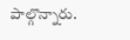పాల్గొన్నారు.